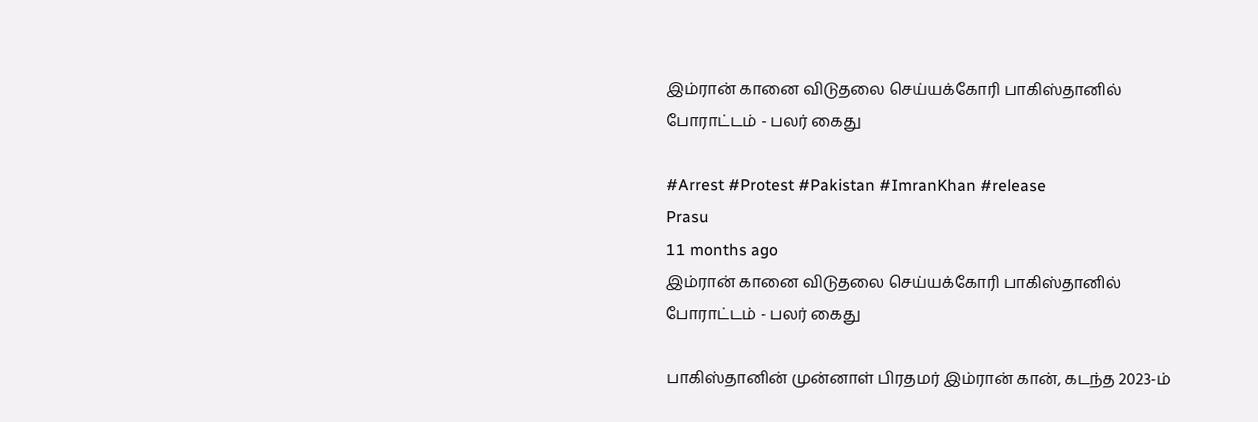இம்ரான் கானை விடுதலை செய்யக்கோரி பாகிஸ்தானில் போராட்டம் - பலர் கைது

#Arrest #Protest #Pakistan #ImranKhan #release
Prasu
11 months ago
இம்ரான் கானை விடுதலை செய்யக்கோரி பாகிஸ்தானில் போராட்டம் - பலர் கைது

பாகிஸ்தானின் முன்னாள் பிரதமர் இம்ரான் கான், கடந்த 2023-ம்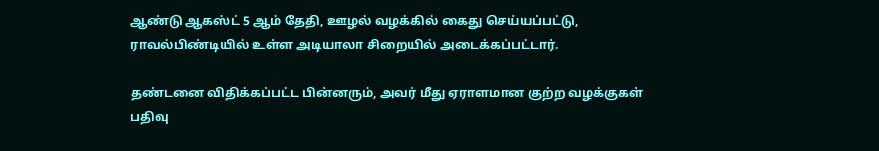ஆண்டு ஆகஸ்ட் 5 ஆம் தேதி, ஊழல் வழக்கில் கைது செய்யப்பட்டு, ராவல்பிண்டியில் உள்ள அடியாலா சிறையில் அடைக்கப்பட்டார்.

தண்டனை விதிக்கப்பட்ட பின்னரும், அவர் மீது ஏராளமான குற்ற வழக்குகள் பதிவு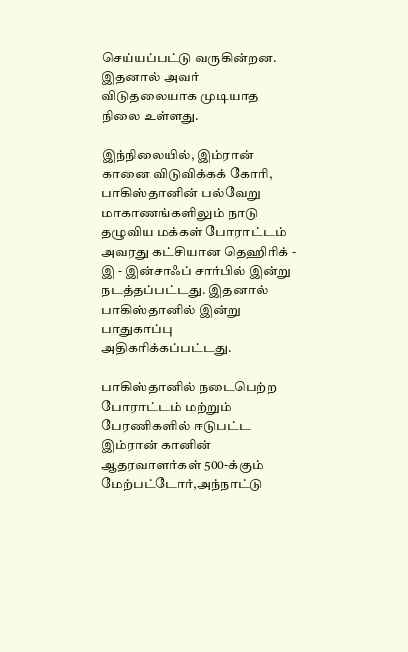செய்யப்பட்டு வருகின்றன. இதனால் அவர் விடுதலையாக முடியாத நிலை உள்ளது.

இந்நிலையில், இம்ரான் கானை விடுவிக்கக் கோரி, பாகிஸ்தானின் பல்வேறு மாகாணங்களிலும் நாடு தழுவிய மக்கள் போராட்டம் அவரது கட்சியான தெஹிரிக் - இ - இன்சாஃப் சார்பில் இன்று நடத்தப்பட்டது. இதனால் பாகிஸ்தானில் இன்று பாதுகாப்பு அதிகரிக்கப்பட்டது.

பாகிஸ்தானில் நடைபெற்ற போராட்டம் மற்றும் பேரணிகளில் ஈடுபட்ட இம்ரான் கானின் ஆதரவாளர்கள் 500-க்கும் மேற்பட்டோர்,அந்நாட்டு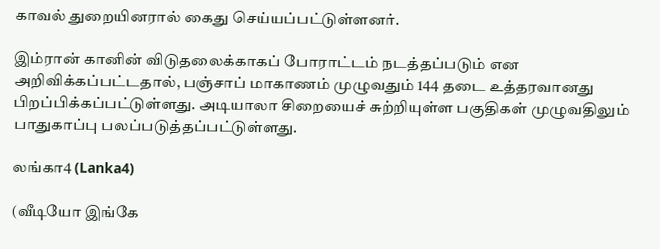காவல் துறையினரால் கைது செய்யப்பட்டுள்ளனர்.

இம்ரான் கானின் விடுதலைக்காகப் போராட்டம் நடத்தப்படும் என அறிவிக்கப்பட்டதால், பஞ்சாப் மாகாணம் முழுவதும் 144 தடை உத்தரவானது பிறப்பிக்கப்பட்டுள்ளது. அடியாலா சிறையைச் சுற்றியுள்ள பகுதிகள் முழுவதிலும் பாதுகாப்பு பலப்படுத்தப்பட்டுள்ளது.

லங்கா4 (Lanka4)

(வீடியோ இங்கே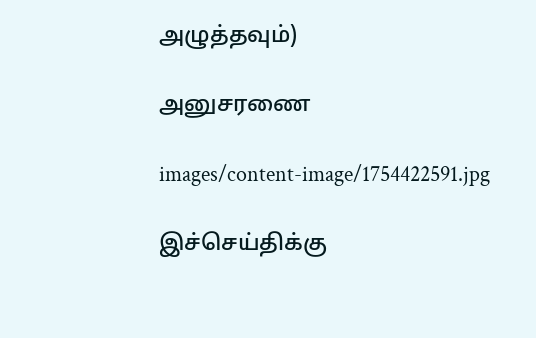அழுத்தவும்)

அனுசரணை

images/content-image/1754422591.jpg

இச்செய்திக்கு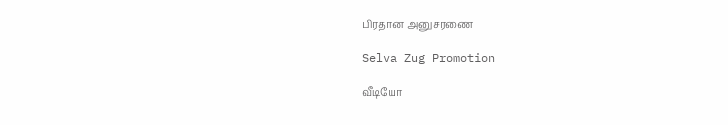பிரதான அனுசரணை

Selva Zug Promotion

வீடியோ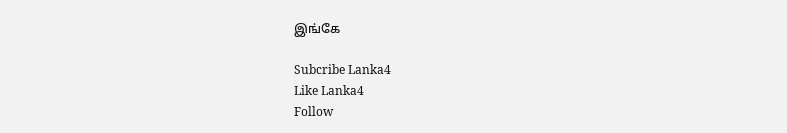இங்கே

Subcribe Lanka4
Like Lanka4
Follow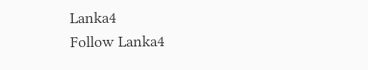Lanka4
Follow Lanka4